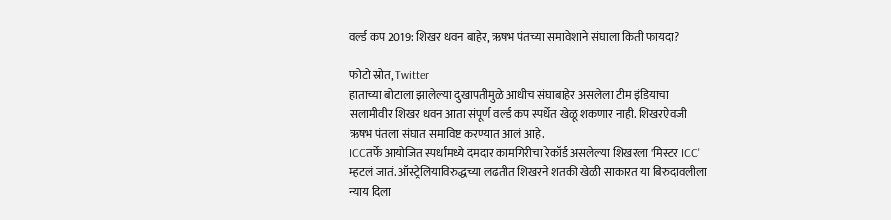वर्ल्ड कप 2019: शिखर धवन बाहेर, ऋषभ पंतच्या समावेशाने संघाला किती फायदा?

फोटो स्रोत, Twitter
हाताच्या बोटाला झालेल्या दुखापतीमुळे आधीच संघाबाहेर असलेला टीम इंडियाचा सलामीवीर शिखर धवन आता संपूर्ण वर्ल्ड कप स्पर्धेत खेळू शकणार नाही. शिखरऐवजी ऋषभ पंतला संघात समाविष्ट करण्यात आलं आहे.
ICCतर्फे आयोजित स्पर्धांमध्ये दमदार कामगिरीचा रेकॉर्ड असलेल्या शिखरला 'मिस्टर ICC' म्हटलं जातं. ऑस्ट्रेलियाविरुद्धच्या लढतीत शिखरने शतकी खेळी साकारत या बिरुदावलीला न्याय दिला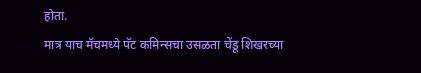होता.
मात्र याच मॅचमध्ये पॅट कमिन्सचा उसळता चेंडू शिखरच्या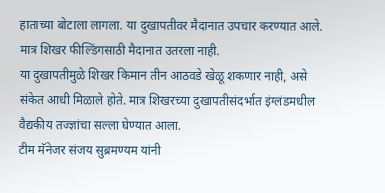हाताच्या बोटाला लागला. या दुखापतीवर मैदानात उपचार करण्यात आले. मात्र शिखर फील्डिंगसाठी मैदानात उतरला नाही.
या दुखापतीमुळे शिखर किमान तीन आठवडे खेळू शकणार नाही, असे संकेत आधी मिळाले होते. मात्र शिखरच्या दुखापतीसंदर्भात इंग्लंडमधील वैद्यकीय तज्ज्ञांचा सल्ला घेण्यात आला.
टीम मॅनेजर संजय सुब्रमण्यम यांनी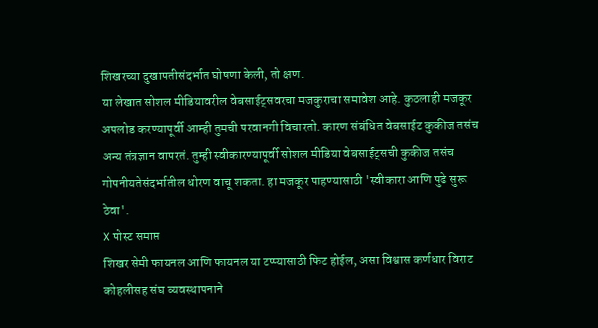शिखरच्या दुखापतीसंदर्भात घोषणा केली, तो क्षण.
या लेखात सोशल मीडियावरील वेबसाईट्सवरचा मजकुराचा समावेश आहे. कुठलाही मजकूर अपलोड करण्यापूर्वी आम्ही तुमची परवानगी विचारतो. कारण संबंधित वेबसाईट कुकीज तसंच अन्य तंत्रज्ञान वापरतं. तुम्ही स्वीकारण्यापूर्वी सोशल मीडिया वेबसाईट्सची कुकीज तसंच गोपनीयतेसंदर्भातील धोरण वाचू शकता. हा मजकूर पाहण्यासाठी 'स्वीकारा आणि पुढे सुरू ठेवा'.
X पोस्ट समाप्त
शिखर सेमी फायनल आणि फायनल या टप्प्यासाठी फिट होईल, असा विश्वास कर्णधार विराट कोहलीसह संघ व्यवस्थापनाने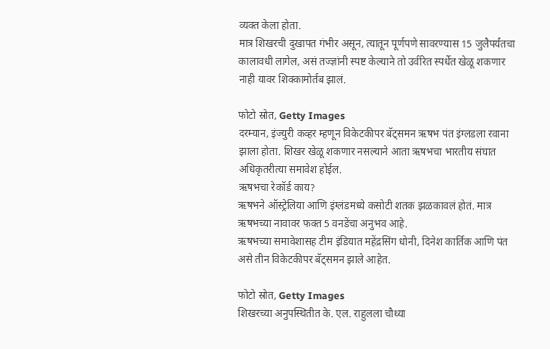व्यक्त केला होता.
मात्र शिखरची दुखापत गंभीर असून, त्यातून पूर्णपणे सावरण्यास 15 जुलैपर्यंतचा कालावधी लागेल, असं तज्ज्ञांनी स्पष्ट केल्याने तो उर्वरित स्पर्धेत खेळू शकणार नाही यावर शिक्कामोर्तब झालं.

फोटो स्रोत, Getty Images
दरम्यान, इंज्युरी कव्हर म्हणून विकेटकीपर बॅट्समन ऋषभ पंत इंग्लडला रवाना झाला होता. शिखर खेळू शकणार नसल्याने आता ऋषभचा भारतीय संघात अधिकृतरीत्या समावेश होईल.
ऋषभचा रेकॉर्ड काय?
ऋषभने ऑस्ट्रेलिया आणि इंग्लंडमध्ये कसोटी शतक झळकावलं होतं. मात्र ऋषभच्या नावावर फक्त 5 वनडेंचा अनुभव आहे.
ऋषभच्या समावेशासह टीम इंडियात महेंद्रसिंग धोनी, दिनेश कार्तिक आणि पंत असे तीन विकेटकीपर बॅट्समन झाले आहेत.

फोटो स्रोत, Getty Images
शिखरच्या अनुपस्थितीत के. एल. राहुलला चौथ्या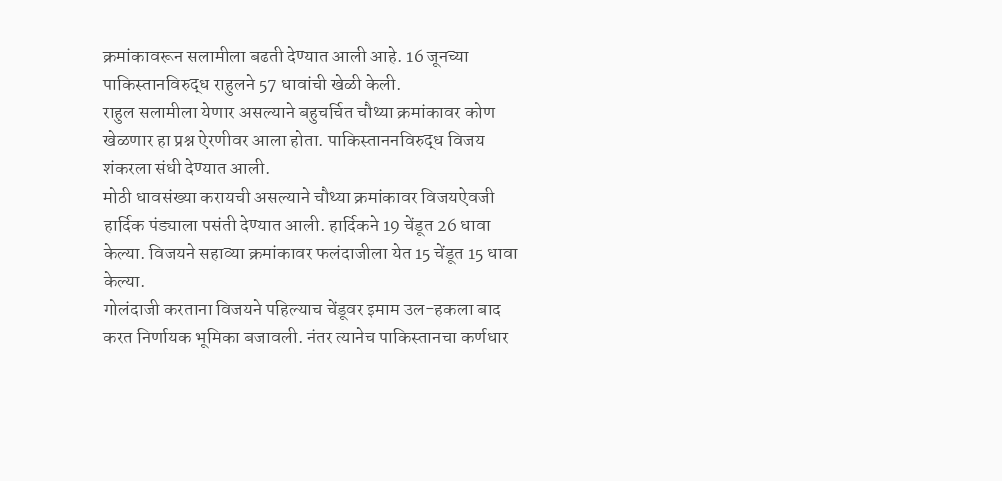क्रमांकावरून सलामीला बढती देण्यात आली आहे. 16 जूनच्या पाकिस्तानविरुद्ध राहुलने 57 धावांची खेळी केली.
राहुल सलामीला येणार असल्याने बहुचर्चित चौथ्या क्रमांकावर कोण खेळणार हा प्रश्न ऐरणीवर आला होता. पाकिस्ताननविरुद्ध विजय शंकरला संधी देण्यात आली.
मोठी धावसंख्या करायची असल्याने चौथ्या क्रमांकावर विजयऐवजी हार्दिक पंड्याला पसंती देण्यात आली. हार्दिकने 19 चेंडूत 26 धावा केल्या. विजयने सहाव्या क्रमांकावर फलंदाजीला येत 15 चेंडूत 15 धावा केल्या.
गोलंदाजी करताना विजयने पहिल्याच चेंडूवर इमाम उल-हकला बाद करत निर्णायक भूमिका बजावली. नंतर त्यानेच पाकिस्तानचा कर्णधार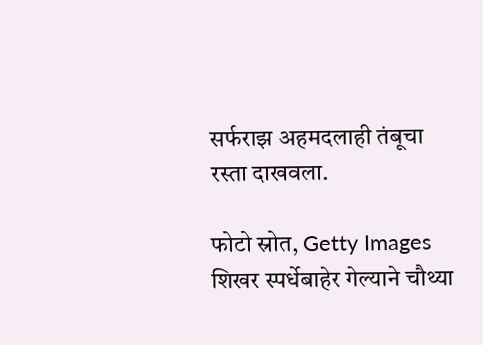सर्फराझ अहमदलाही तंबूचा रस्ता दाखवला.

फोटो स्रोत, Getty Images
शिखर स्पर्धेबाहेर गेल्याने चौथ्या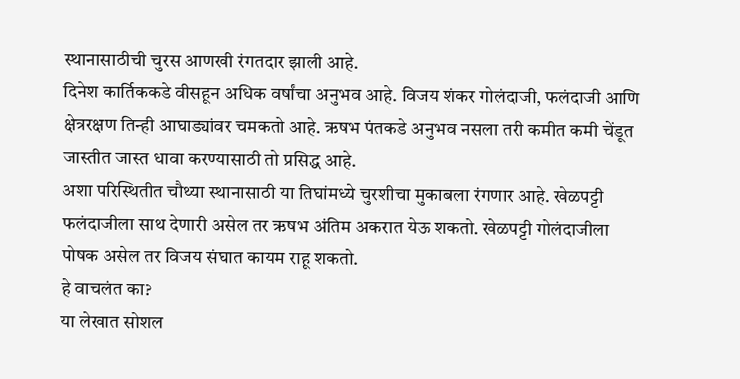स्थानासाठीची चुरस आणखी रंगतदार झाली आहे.
दिनेश कार्तिककडे वीसहून अधिक वर्षांचा अनुभव आहे. विजय शंकर गोलंदाजी, फलंदाजी आणि क्षेत्ररक्षण तिन्ही आघाड्यांवर चमकतो आहे. ऋषभ पंतकडे अनुभव नसला तरी कमीत कमी चेंडूत जास्तीत जास्त धावा करण्यासाठी तो प्रसिद्ध आहे.
अशा परिस्थितीत चौथ्या स्थानासाठी या तिघांमध्ये चुरशीचा मुकाबला रंगणार आहे. खेळपट्टी फलंदाजीला साथ देणारी असेल तर ऋषभ अंतिम अकरात येऊ शकतो. खेळपट्टी गोलंदाजीला पोषक असेल तर विजय संघात कायम राहू शकतो.
हे वाचलंत का?
या लेखात सोशल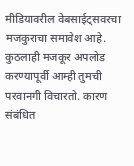मीडियावरील वेबसाईट्सवरचा मजकुराचा समावेश आहे. कुठलाही मजकूर अपलोड करण्यापूर्वी आम्ही तुमची परवानगी विचारतो. कारण संबंधित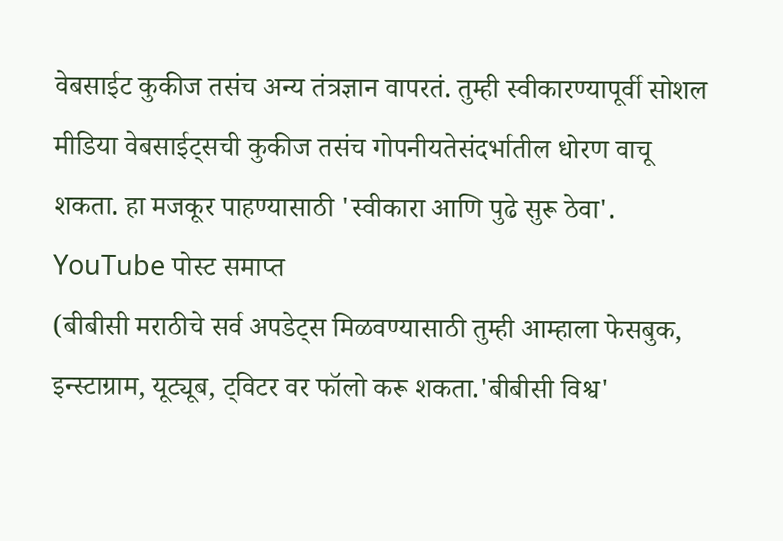वेबसाईट कुकीज तसंच अन्य तंत्रज्ञान वापरतं. तुम्ही स्वीकारण्यापूर्वी सोशल मीडिया वेबसाईट्सची कुकीज तसंच गोपनीयतेसंदर्भातील धोरण वाचू शकता. हा मजकूर पाहण्यासाठी 'स्वीकारा आणि पुढे सुरू ठेवा'.
YouTube पोस्ट समाप्त
(बीबीसी मराठीचे सर्व अपडेट्स मिळवण्यासाठी तुम्ही आम्हाला फेसबुक, इन्स्टाग्राम, यूट्यूब, ट्विटर वर फॉलो करू शकता.'बीबीसी विश्व'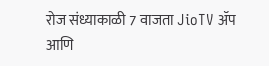रोज संध्याकाळी 7 वाजता JioTV ॲप आणि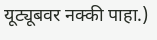यूट्यूबवर नक्की पाहा.)